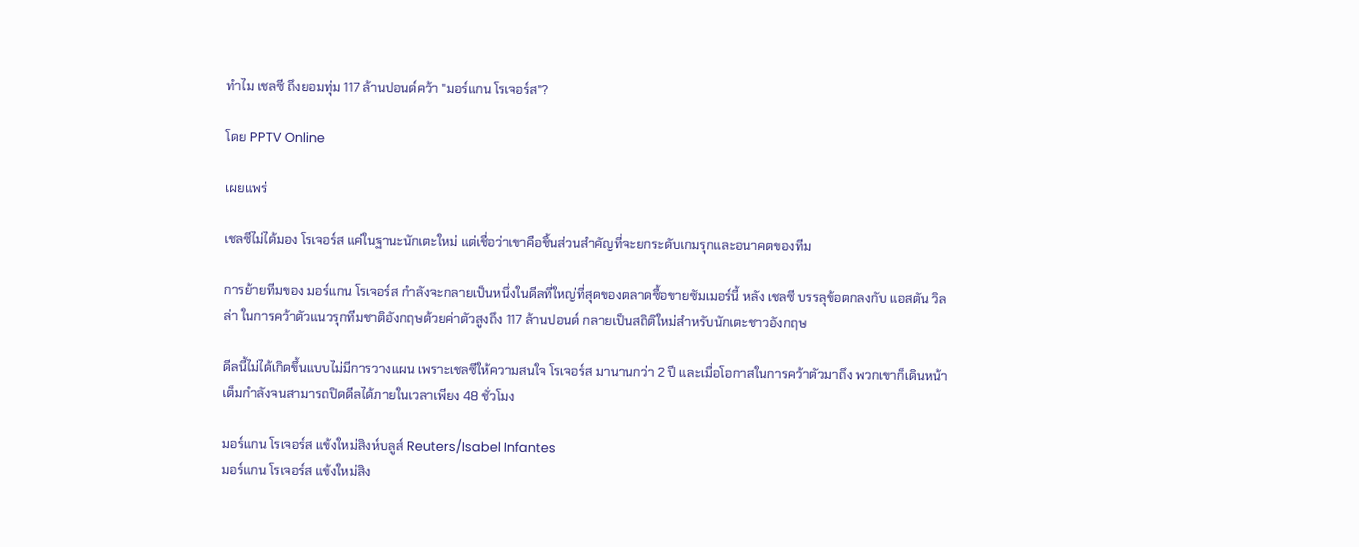ทำไม เชลซี ถึงยอมทุ่ม 117 ล้านปอนด์คว้า "มอร์แกน โรเจอร์ส"?

โดย PPTV Online

เผยแพร่

เชลซีไม่ได้มอง โรเจอร์ส แค่ในฐานะนักเตะใหม่ แต่เชื่อว่าเขาคือชิ้นส่วนสำคัญที่จะยกระดับเกมรุกและอนาคตของทีม

การย้ายทีมของ มอร์แกน โรเจอร์ส กำลังจะกลายเป็นหนึ่งในดีลที่ใหญ่ที่สุดของตลาดซื้อขายซัมเมอร์นี้ หลัง เชลซี บรรลุข้อตกลงกับ แอสตัน วิลล่า ในการคว้าตัวแนวรุกทีมชาติอังกฤษด้วยค่าตัวสูงถึง 117 ล้านปอนด์ กลายเป็นสถิติใหม่สำหรับนักเตะชาวอังกฤษ

ดีลนี้ไม่ได้เกิดขึ้นแบบไม่มีการวางแผน เพราะเชลซีให้ความสนใจ โรเจอร์ส มานานกว่า 2 ปี และเมื่อโอกาสในการคว้าตัวมาถึง พวกเขาก็เดินหน้าเต็มกำลังจนสามารถปิดดีลได้ภายในเวลาเพียง 48 ชั่วโมง

มอร์แกน โรเจอร์ส แข้งใหม่สิงห์บลูส์ Reuters/Isabel Infantes
มอร์แกน โรเจอร์ส แข้งใหม่สิง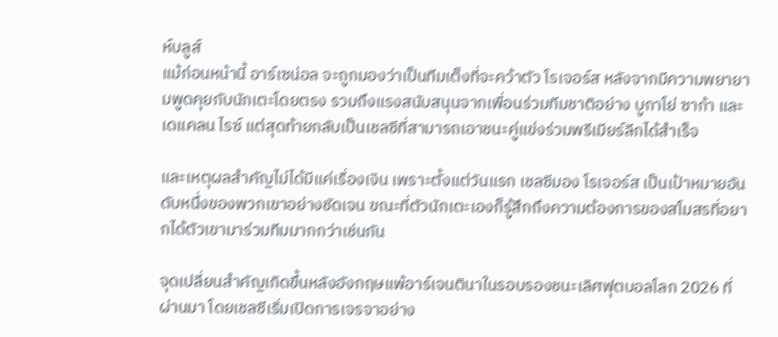ห์บลูส์
แม้ก่อนหน้านี้ อาร์เซน่อล จะถูกมองว่าเป็นทีมเต็งที่จะคว้าตัว โรเจอร์ส หลังจากมีความพยายามพูดคุยกับนักเตะโดยตรง รวมถึงแรงสนับสนุนจากเพื่อนร่วมทีมชาติอย่าง บูกาโย่ ซาก้า และ เดแคลน ไรซ์ แต่สุดท้ายกลับเป็นเชลซีที่สามารถเอาชนะคู่แข่งร่วมพรีเมียร์ลีกได้สำเร็จ

และเหตุผลสำคัญไม่ได้มีแค่เรื่องเงิน เพราะตั้งแต่วันแรก เชลซีมอง โรเจอร์ส เป็นเป้าหมายอันดับหนึ่งของพวกเขาอย่างชัดเจน ขณะที่ตัวนักเตะเองก็รู้สึกถึงความต้องการของสโมสรที่อยากได้ตัวเขามาร่วมทีมมากกว่าเช่นกัน

จุดเปลี่ยนสำคัญเกิดขึ้นหลังอังกฤษแพ้อาร์เจนตินาในรอบรองชนะเลิศฟุตบอลโลก 2026 ที่ผ่านมา โดยเชลซีเริ่มเปิดการเจรจาอย่าง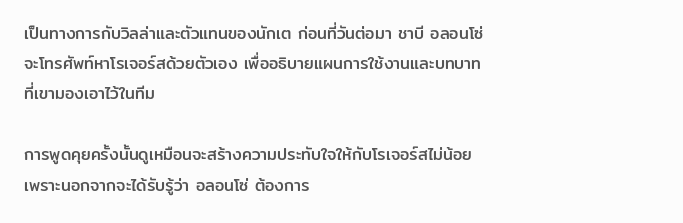เป็นทางการกับวิลล่าและตัวแทนของนักเต ก่อนที่วันต่อมา ชาบี อลอนโซ่ จะโทรศัพท์หาโรเจอร์สด้วยตัวเอง เพื่ออธิบายแผนการใช้งานและบทบาทที่เขามองเอาไว้ในทีม

การพูดคุยครั้งนั้นดูเหมือนจะสร้างความประทับใจให้กับโรเจอร์สไม่น้อย เพราะนอกจากจะได้รับรู้ว่า อลอนโซ่ ต้องการ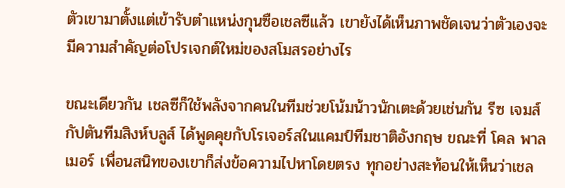ตัวเขามาตั้งแต่เข้ารับตำแหน่งกุนซือเชลซีแล้ว เขายังได้เห็นภาพชัดเจนว่าตัวเองจะมีความสำคัญต่อโปรเจกต์ใหม่ของสโมสรอย่างไร

ขณะเดียวกัน เชลซีก็ใช้พลังจากคนในทีมช่วยโน้มน้าวนักเตะด้วยเช่นกัน รีซ เจมส์ กัปตันทีมสิงห์บลูส์ ได้พูดคุยกับโรเจอร์สในแคมป์ทีมชาติอังกฤษ ขณะที่ โคล พาลเมอร์ เพื่อนสนิทของเขาก็ส่งข้อความไปหาโดยตรง ทุกอย่างสะท้อนให้เห็นว่าเชล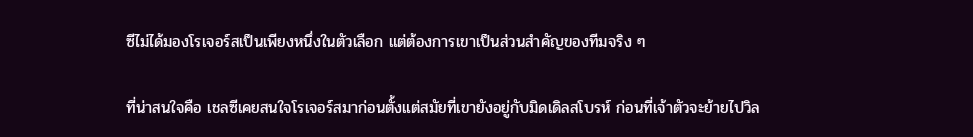ซีไม่ได้มองโรเจอร์สเป็นเพียงหนึ่งในตัวเลือก แต่ต้องการเขาเป็นส่วนสำคัญของทีมจริง ๆ

ที่น่าสนใจคือ เชลซีเคยสนใจโรเจอร์สมาก่อนตั้งแต่สมัยที่เขายังอยู่กับมิดเดิลสโบรห์ ก่อนที่เจ้าตัวจะย้ายไปวิล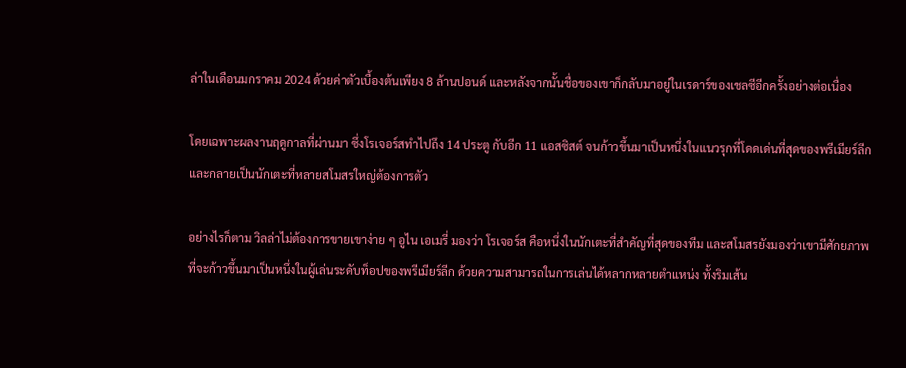ล่าในเดือนมกราคม 2024 ด้วยค่าตัวเบื้องต้นเพียง 8 ล้านปอนด์ และหลังจากนั้นชื่อของเขาก็กลับมาอยู่ในเรดาร์ของเชลซีอีกครั้งอย่างต่อเนื่อง

โดยเฉพาะผลงานฤดูกาลที่ผ่านมา ซึ่งโรเจอร์สทำไปถึง 14 ประตู กับอีก 11 แอสซิสต์ จนก้าวขึ้นมาเป็นหนึ่งในแนวรุกที่โดดเด่นที่สุดของพรีเมียร์ลีก และกลายเป็นนักเตะที่หลายสโมสรใหญ่ต้องการตัว

อย่างไรก็ตาม วิลล่าไม่ต้องการขายเขาง่าย ๆ อูไน เอเมรี่ มองว่า โรเจอร์ส คือหนึ่งในนักเตะที่สำคัญที่สุดของทีม และสโมสรยังมองว่าเขามีศักยภาพที่จะก้าวขึ้นมาเป็นหนึ่งในผู้เล่นระดับท็อปของพรีเมียร์ลีก ด้วยความสามารถในการเล่นได้หลากหลายตำแหน่ง ทั้งริมเส้น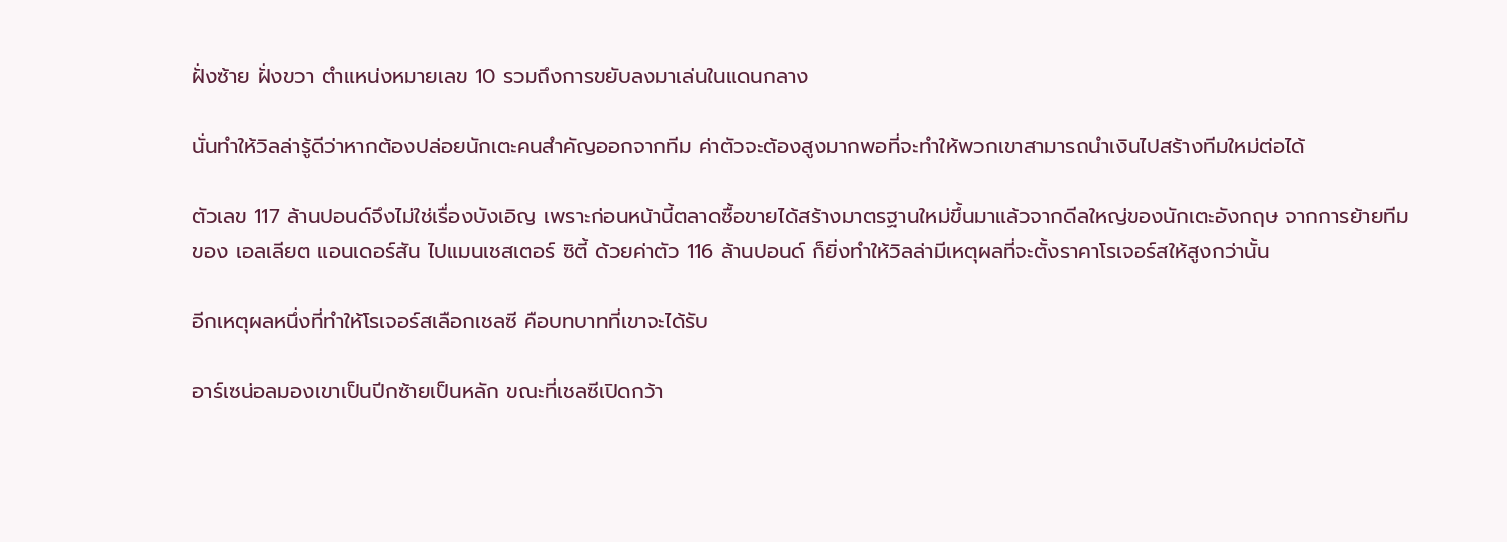ฝั่งซ้าย ฝั่งขวา ตำแหน่งหมายเลข 10 รวมถึงการขยับลงมาเล่นในแดนกลาง

นั่นทำให้วิลล่ารู้ดีว่าหากต้องปล่อยนักเตะคนสำคัญออกจากทีม ค่าตัวจะต้องสูงมากพอที่จะทำให้พวกเขาสามารถนำเงินไปสร้างทีมใหม่ต่อได้

ตัวเลข 117 ล้านปอนด์จึงไม่ใช่เรื่องบังเอิญ เพราะก่อนหน้านี้ตลาดซื้อขายได้สร้างมาตรฐานใหม่ขึ้นมาแล้วจากดีลใหญ่ของนักเตะอังกฤษ จากการย้ายทีมของ เอลเลียต แอนเดอร์สัน ไปแมนเชสเตอร์ ซิตี้ ด้วยค่าตัว 116 ล้านปอนด์ ก็ยิ่งทำให้วิลล่ามีเหตุผลที่จะตั้งราคาโรเจอร์สให้สูงกว่านั้น

อีกเหตุผลหนึ่งที่ทำให้โรเจอร์สเลือกเชลซี คือบทบาทที่เขาจะได้รับ

อาร์เซน่อลมองเขาเป็นปีกซ้ายเป็นหลัก ขณะที่เชลซีเปิดกว้า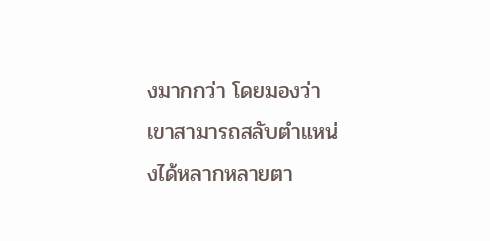งมากกว่า โดยมองว่าเขาสามารถสลับตำแหน่งได้หลากหลายตา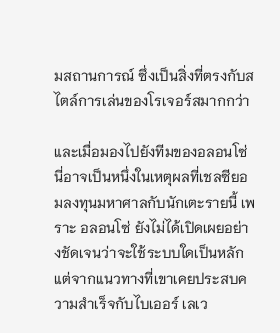มสถานการณ์ ซึ่งเป็นสิ่งที่ตรงกับสไตล์การเล่นของโรเจอร์สมากกว่า

และเมื่อมองไปยังทีมของอลอนโซ่ นี่อาจเป็นหนึ่งในเหตุผลที่เชลซียอมลงทุนมหาศาลกับนักเตะรายนี้ เพราะ อลอนโซ่ ยังไม่ได้เปิดเผยอย่างชัดเจนว่าจะใช้ระบบใดเป็นหลัก แต่จากแนวทางที่เขาเคยประสบความสำเร็จกับไบเออร์ เลเว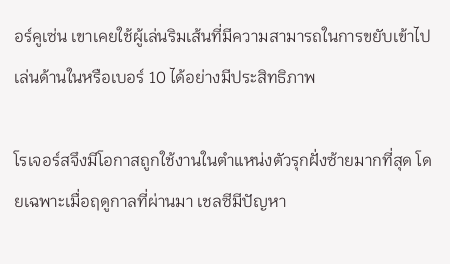อร์คูเซ่น เขาเคยใช้ผู้เล่นริมเส้นที่มีความสามารถในการขยับเข้าไปเล่นด้านในหรือเบอร์ 10 ได้อย่างมีประสิทธิภาพ

โรเจอร์สจึงมีโอกาสถูกใช้งานในตำแหน่งตัวรุกฝั่งซ้ายมากที่สุด โดยเฉพาะเมื่อฤดูกาลที่ผ่านมา เชลซีมีปัญหา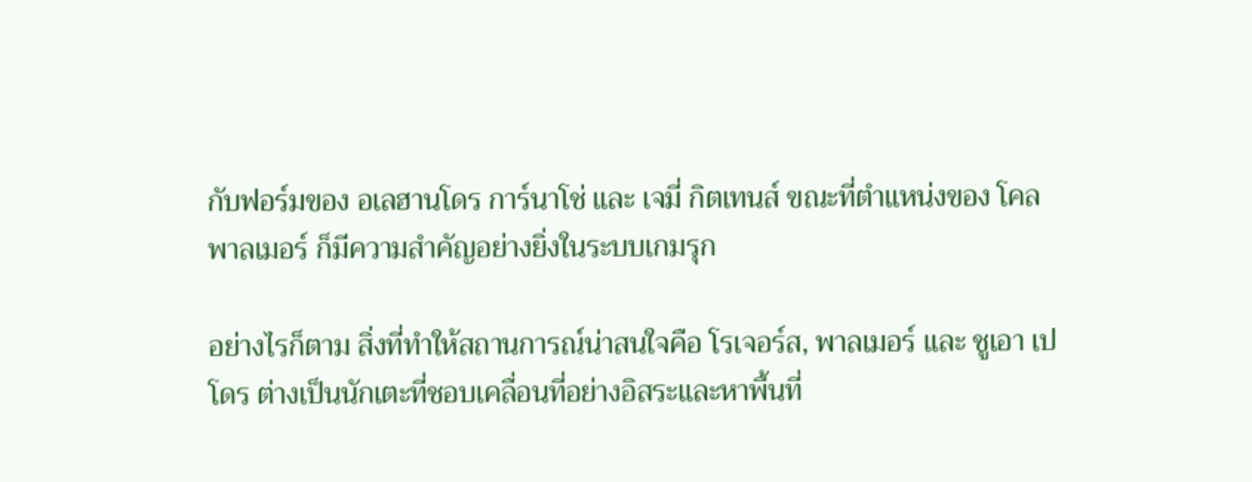กับฟอร์มของ อเลฮานโดร การ์นาโช่ และ เจมี่ กิตเทนส์ ขณะที่ตำแหน่งของ โคล พาลเมอร์ ก็มีความสำคัญอย่างยิ่งในระบบเกมรุก

อย่างไรก็ตาม สิ่งที่ทำให้สถานการณ์น่าสนใจคือ โรเจอร์ส, พาลเมอร์ และ ชูเอา เปโดร ต่างเป็นนักเตะที่ชอบเคลื่อนที่อย่างอิสระและหาพื้นที่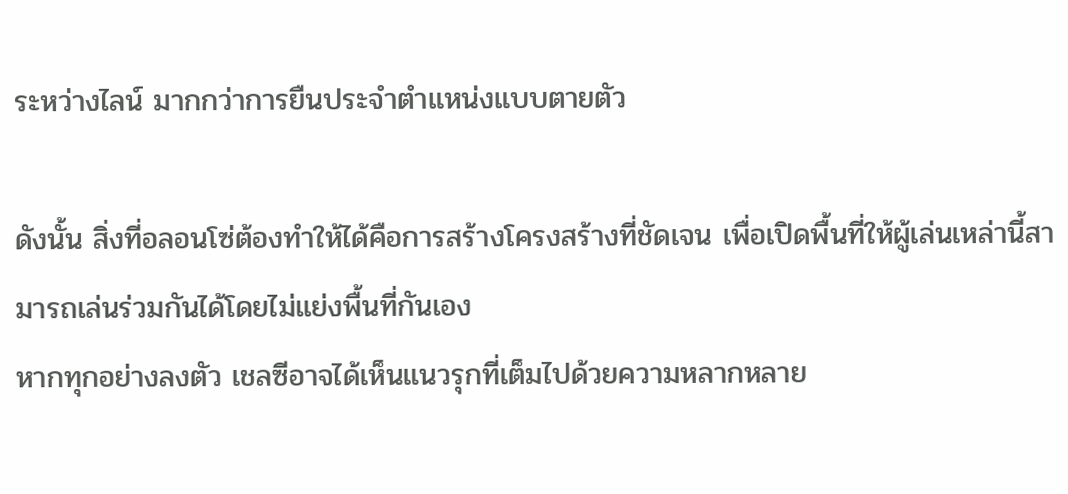ระหว่างไลน์ มากกว่าการยืนประจำตำแหน่งแบบตายตัว

ดังนั้น สิ่งที่อลอนโซ่ต้องทำให้ได้คือการสร้างโครงสร้างที่ชัดเจน เพื่อเปิดพื้นที่ให้ผู้เล่นเหล่านี้สามารถเล่นร่วมกันได้โดยไม่แย่งพื้นที่กันเอง
หากทุกอย่างลงตัว เชลซีอาจได้เห็นแนวรุกที่เต็มไปด้วยความหลากหลาย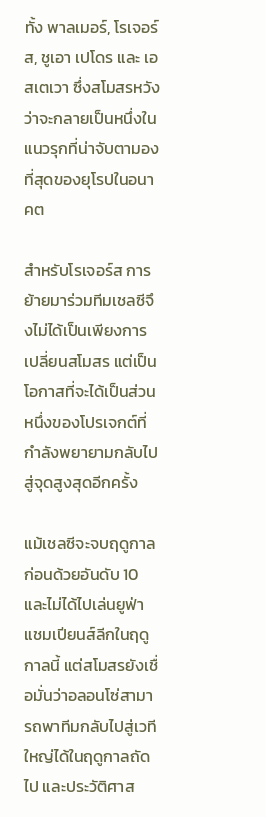ทั้ง พาลเมอร์, โรเจอร์ส, ชูเอา เปโดร และ เอสเตเวา ซึ่งสโมสรหวังว่าจะกลายเป็นหนึ่งในแนวรุกที่น่าจับตามองที่สุดของยุโรปในอนาคต

สำหรับโรเจอร์ส การย้ายมาร่วมทีมเชลซีจึงไม่ได้เป็นเพียงการเปลี่ยนสโมสร แต่เป็นโอกาสที่จะได้เป็นส่วนหนึ่งของโปรเจกต์ที่กำลังพยายามกลับไปสู่จุดสูงสุดอีกครั้ง

แม้เชลซีจะจบฤดูกาลก่อนด้วยอันดับ 10 และไม่ได้ไปเล่นยูฟ่า แชมเปียนส์ลีกในฤดูกาลนี้ แต่สโมสรยังเชื่อมั่นว่าอลอนโซ่สามารถพาทีมกลับไปสู่เวทีใหญ่ได้ในฤดูกาลถัดไป และประวัติศาส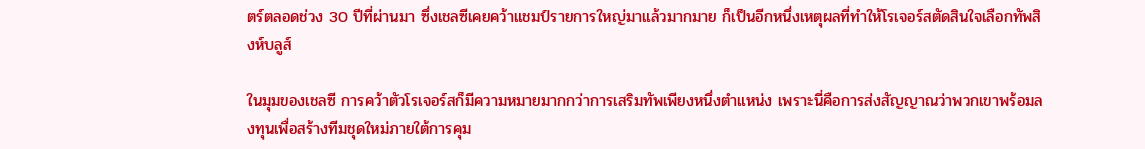ตร์ตลอดช่วง 30 ปีที่ผ่านมา ซึ่งเชลซีเคยคว้าแชมป์รายการใหญ่มาแล้วมากมาย ก็เป็นอีกหนึ่งเหตุผลที่ทำให้โรเจอร์สตัดสินใจเลือกทัพสิงห์บลูส์

ในมุมของเชลซี การคว้าตัวโรเจอร์สก็มีความหมายมากกว่าการเสริมทัพเพียงหนึ่งตำแหน่ง เพราะนี่คือการส่งสัญญาณว่าพวกเขาพร้อมลงทุนเพื่อสร้างทีมชุดใหม่ภายใต้การคุม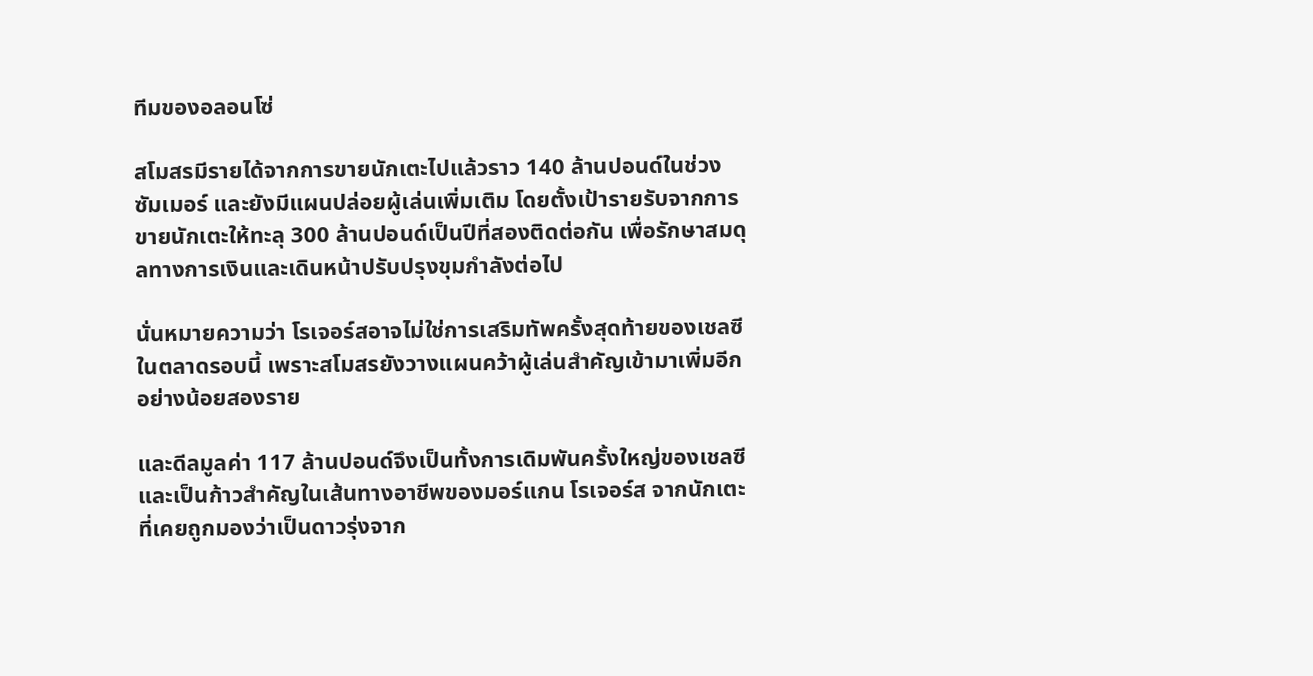ทีมของอลอนโซ่

สโมสรมีรายได้จากการขายนักเตะไปแล้วราว 140 ล้านปอนด์ในช่วงซัมเมอร์ และยังมีแผนปล่อยผู้เล่นเพิ่มเติม โดยตั้งเป้ารายรับจากการขายนักเตะให้ทะลุ 300 ล้านปอนด์เป็นปีที่สองติดต่อกัน เพื่อรักษาสมดุลทางการเงินและเดินหน้าปรับปรุงขุมกำลังต่อไป

นั่นหมายความว่า โรเจอร์สอาจไม่ใช่การเสริมทัพครั้งสุดท้ายของเชลซีในตลาดรอบนี้ เพราะสโมสรยังวางแผนคว้าผู้เล่นสำคัญเข้ามาเพิ่มอีกอย่างน้อยสองราย

และดีลมูลค่า 117 ล้านปอนด์จึงเป็นทั้งการเดิมพันครั้งใหญ่ของเชลซี และเป็นก้าวสำคัญในเส้นทางอาชีพของมอร์แกน โรเจอร์ส จากนักเตะที่เคยถูกมองว่าเป็นดาวรุ่งจาก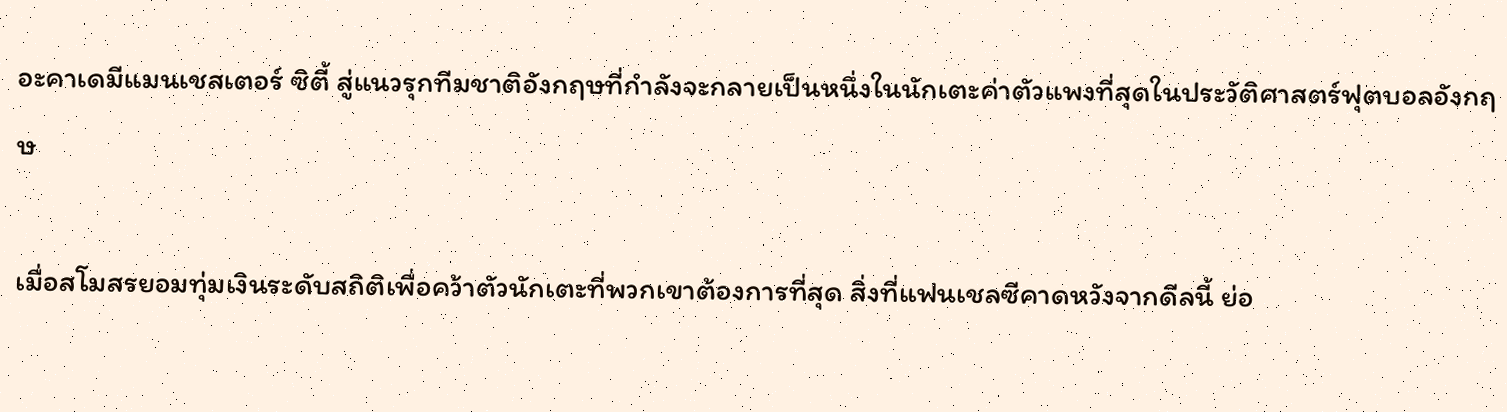อะคาเดมีแมนเชสเตอร์ ซิตี้ สู่แนวรุกทีมชาติอังกฤษที่กำลังจะกลายเป็นหนึ่งในนักเตะค่าตัวแพงที่สุดในประวัติศาสตร์ฟุตบอลอังกฤษ

เมื่อสโมสรยอมทุ่มเงินระดับสถิติเพื่อคว้าตัวนักเตะที่พวกเขาต้องการที่สุด สิ่งที่แฟนเชลซีคาดหวังจากดีลนี้ ย่อ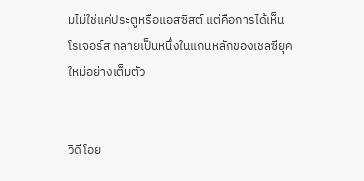มไม่ใช่แค่ประตูหรือแอสซิสต์ แต่คือการได้เห็น โรเจอร์ส กลายเป็นหนึ่งในแกนหลักของเชลซียุคใหม่อย่างเต็มตัว


วิดีโอย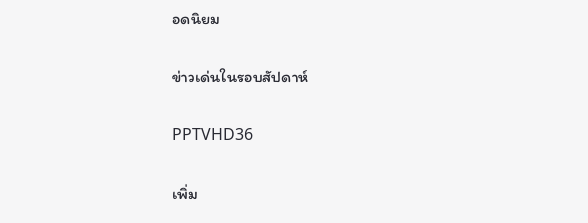อดนิยม

ข่าวเด่นในรอบสัปดาห์

PPTVHD36

เพิ่ม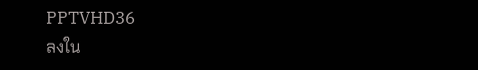PPTVHD36
ลงใน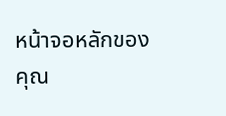หน้าจอหลักของคุณ